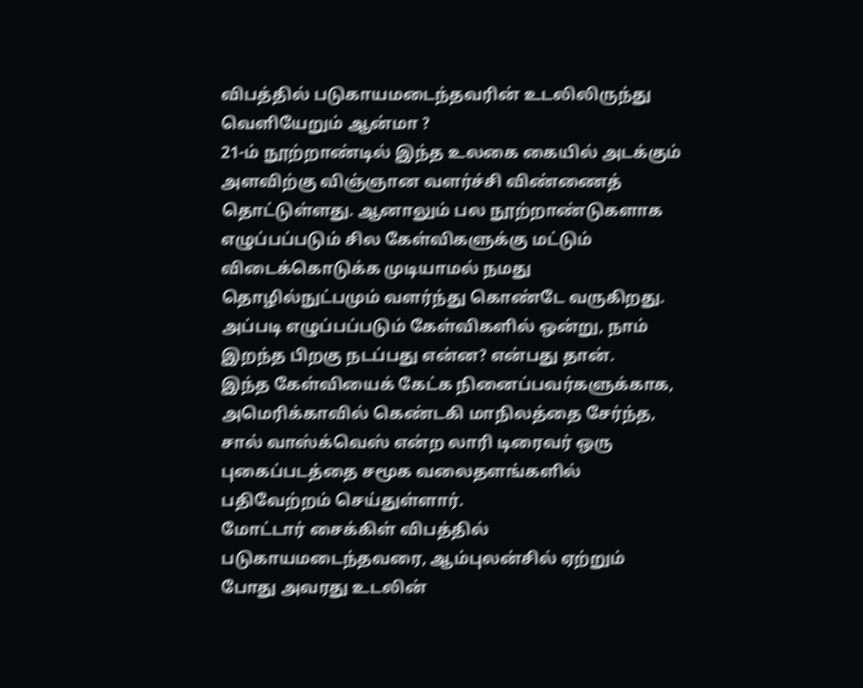விபத்தில் படுகாயமடைந்தவரின் உடலிலிருந்து வெளியேறும் ஆன்மா ?
21-ம் நூற்றாண்டில் இந்த உலகை கையில் அடக்கும் அளவிற்கு விஞ்ஞான வளர்ச்சி விண்ணைத் தொட்டுள்ளது. ஆனாலும் பல நூற்றாண்டுகளாக எழுப்பப்படும் சில கேள்விகளுக்கு மட்டும் விடைக்கொடுக்க முடியாமல் நமது தொழில்நுட்பமும் வளர்ந்து கொண்டே வருகிறது.
அப்படி எழுப்பப்படும் கேள்விகளில் ஒன்று, நாம் இறந்த பிறகு நடப்பது என்ன? என்பது தான்.
இந்த கேள்வியைக் கேட்க நினைப்பவர்களுக்காக, அமெரிக்காவில் கெண்டகி மாநிலத்தை சேர்ந்த, சால் வாஸ்க்வெஸ் என்ற லாரி டிரைவர் ஒரு புகைப்படத்தை சமூக வலைதளங்களில் பதிவேற்றம் செய்துள்ளார்.
மோட்டார் சைக்கிள் விபத்தில் படுகாயமடைந்தவரை, ஆம்புலன்சில் ஏற்றும் போது அவரது உடலின்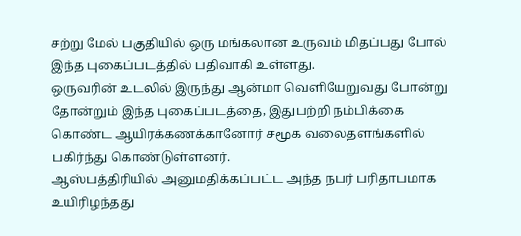சற்று மேல் பகுதியில் ஒரு மங்கலான உருவம் மிதப்பது போல் இந்த புகைப்படத்தில் பதிவாகி உள்ளது.
ஒருவரின் உடலில் இருந்து ஆன்மா வெளியேறுவது போன்று தோன்றும் இந்த புகைப்படத்தை, இதுபற்றி நம்பிக்கை கொண்ட ஆயிரக்கணக்கானோர் சமூக வலைதளங்களில் பகிர்ந்து கொண்டுள்ளனர்.
ஆஸ்பத்திரியில் அனுமதிக்கப்பட்ட அந்த நபர் பரிதாபமாக உயிரிழந்தது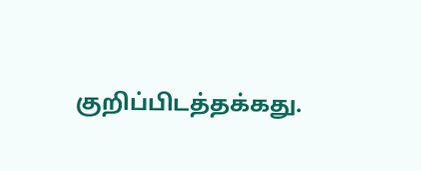குறிப்பிடத்தக்கது.